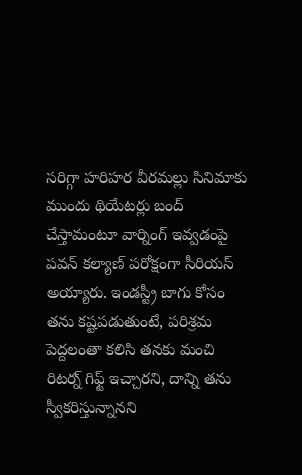సరిగ్గా హరిహర వీరమల్లు సినిమాకు ముందు థియేటర్లు బంద్ చేస్తామంటూ వార్నింగ్ ఇవ్వడంపై పవన్ కల్యాణ్ పరోక్షంగా సీరియస్ అయ్యారు. ఇండస్ట్రీ బాగు కోసం తను కష్టపడుతుంటే, పరిశ్రమ పెద్దలంతా కలిసి తనకు మంచి రిటర్న్ గిఫ్ట్ ఇచ్చారని, దాన్ని తను స్వీకరిస్తున్నానని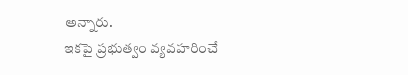అన్నారు.
ఇకపై ప్రభుత్వం వ్యవహరించే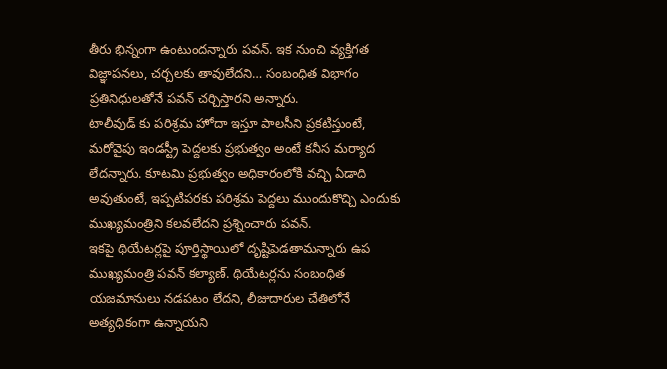తీరు భిన్నంగా ఉంటుందన్నారు పవన్. ఇక నుంచి వ్యక్తిగత విజ్ఞాపనలు, చర్చలకు తావులేదని… సంబంధిత విభాగం ప్రతినిధులతోనే పవన్ చర్చిస్తారని అన్నారు.
టాలీవుడ్ కు పరిశ్రమ హోదా ఇస్తూ పాలసీని ప్రకటిస్తుంటే, మరోవైపు ఇండస్ట్రీ పెద్దలకు ప్రభుత్వం అంటే కనీస మర్యాద లేదన్నారు. కూటమి ప్రభుత్వం అధికారంలోకి వచ్చి ఏడాది అవుతుంటే, ఇప్పటిపరకు పరిశ్రమ పెద్దలు ముందుకొచ్చి ఎందుకు ముఖ్యమంత్రిని కలవలేదని ప్రశ్నించారు పవన్.
ఇకపై థియేటర్లపై పూర్తిస్థాయిలో దృష్టిపెడతామన్నారు ఉప ముఖ్యమంత్రి పవన్ కల్యాణ్. థియేటర్లను సంబంధిత యజమానులు నడపటం లేదని, లీజుదారుల చేతిలోనే అత్యధికంగా ఉన్నాయని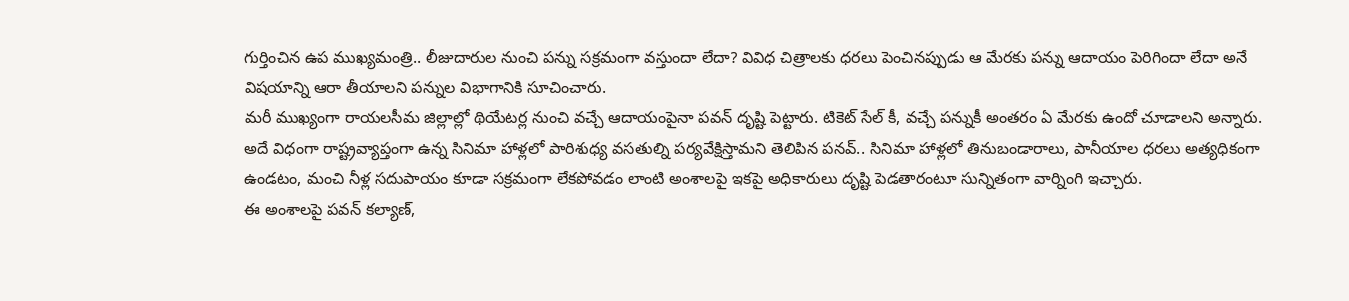గుర్తించిన ఉప ముఖ్యమంత్రి.. లీజుదారుల నుంచి పన్ను సక్రమంగా వస్తుందా లేదా? వివిధ చిత్రాలకు ధరలు పెంచినప్పుడు ఆ మేరకు పన్ను ఆదాయం పెరిగిందా లేదా అనే విషయాన్ని ఆరా తీయాలని పన్నుల విభాగానికి సూచించారు.
మరీ ముఖ్యంగా రాయలసీమ జిల్లాల్లో థియేటర్ల నుంచి వచ్చే ఆదాయంపైనా పవన్ దృష్టి పెట్టారు. టికెట్ సేల్ కీ, వచ్చే పన్నుకీ అంతరం ఏ మేరకు ఉందో చూడాలని అన్నారు. అదే విధంగా రాష్ట్రవ్యాప్తంగా ఉన్న సినిమా హాళ్లలో పారిశుధ్య వసతుల్ని పర్యవేక్షిస్తామని తెలిపిన పనవ్.. సినిమా హాళ్లలో తినుబండారాలు, పానీయాల ధరలు అత్యధికంగా ఉండటం, మంచి నీళ్ల సదుపాయం కూడా సక్రమంగా లేకపోవడం లాంటి అంశాలపై ఇకపై అధికారులు దృష్టి పెడతారంటూ సున్నితంగా వార్నింగి ఇచ్చారు.
ఈ అంశాలపై పవన్ కల్యాణ్,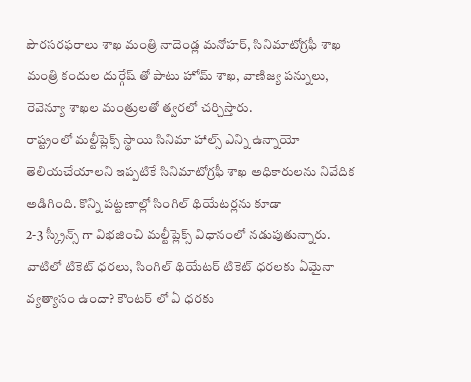పౌరసరఫరాలు శాఖ మంత్రి నాదెండ్ల మనోహర్, సినిమాటోగ్రఫీ శాఖ మంత్రి కందుల దుర్గేష్ తో పాటు హోమ్ శాఖ, వాణిజ్య పన్నులు, రెవెన్యూ శాఖల మంత్రులతో త్వరలో చర్చిస్తారు.
రాష్ట్రంలో మల్టీప్లెక్స్ స్థాయి సినిమా హాల్స్ ఎన్ని ఉన్నాయో తెలియచేయాలని ఇప్పటికే సినిమాటోగ్రఫీ శాఖ అధికారులను నివేదిక అడిగింది. కొన్ని పట్టణాల్లో సింగిల్ థియేటర్లను కూడా
2-3 స్క్రీన్స్ గా విభజించి మల్టీప్లెక్స్ విధానంలో నడుపుతున్నారు. వాటిలో టికెట్ ధరలు, సింగిల్ థియేటర్ టికెట్ ధరలకు ఏమైనా వ్యత్యాసం ఉందా? కౌంటర్ లో ఏ ధరకు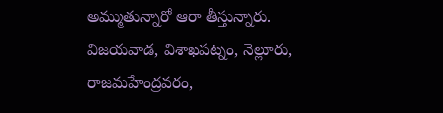అమ్ముతున్నారో ఆరా తీస్తున్నారు.
విజయవాడ, విశాఖపట్నం, నెల్లూరు, రాజమహేంద్రవరం,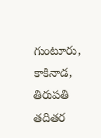గుంటూరు, కాకినాడ, తిరుపతి తదితర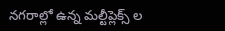నగరాల్లో ఉన్న మల్టీప్లెక్స్ ల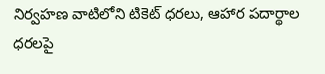నిర్వహణ వాటిలోని టికెట్ ధరలు, ఆహార పదార్థాల ధరలపై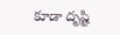కూడా దృష్టి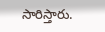సారిస్తారు.